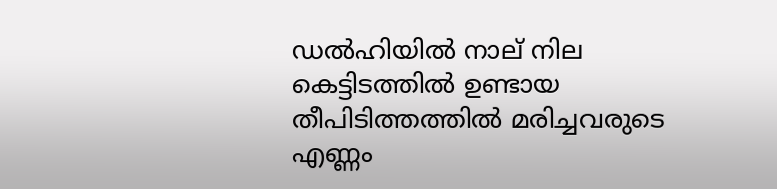ഡല്‍ഹിയില്‍ നാല് നില കെട്ടിടത്തില്‍ ഉണ്ടായ തീപിടിത്തത്തില്‍ മരിച്ചവരുടെ എണ്ണം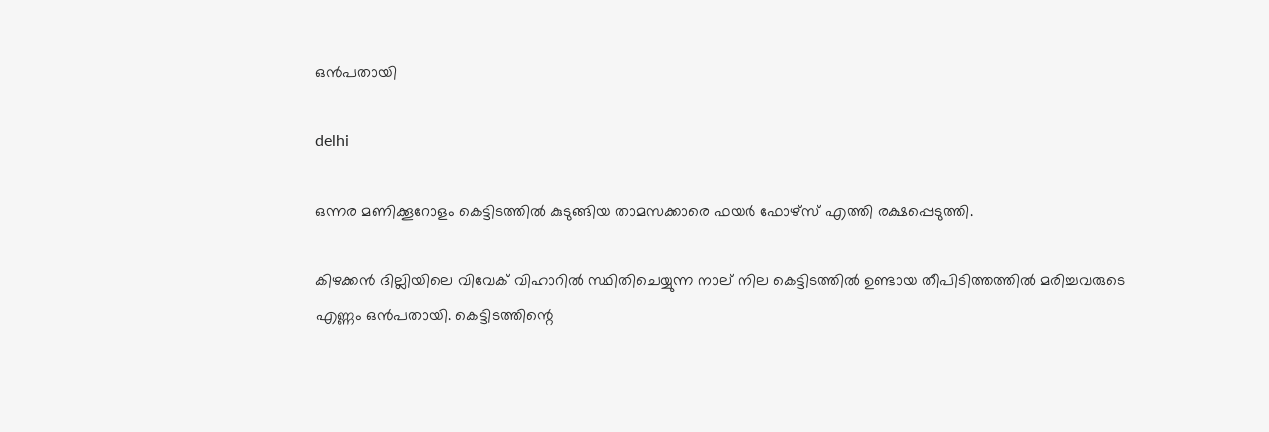ഒന്‍പതായി

delhi

ഒന്നര മണിക്കൂറോളം കെട്ടിടത്തില്‍ കുടുങ്ങിയ താമസക്കാരെ ഫയര്‍ ഫോഴ്‌സ് എത്തി രക്ഷപ്പെടുത്തി.

കിഴക്കന്‍ ദില്ലിയിലെ വിവേക് വിഹാറില്‍ സ്ഥിതിചെയ്യുന്ന നാല് നില കെട്ടിടത്തില്‍ ഉണ്ടായ തീപിടിത്തത്തില്‍ മരിച്ചവരുടെ എണ്ണം ഒന്‍പതായി. കെട്ടിടത്തിന്റെ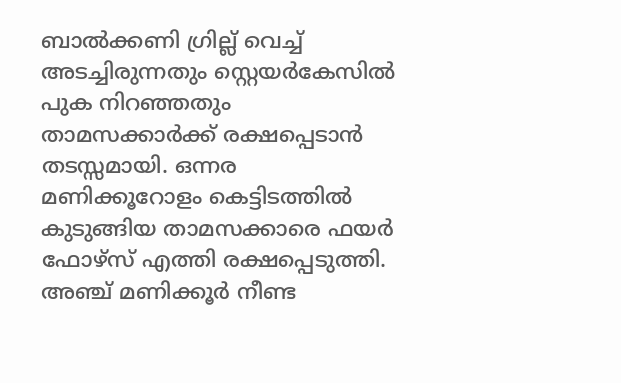ബാല്‍ക്കണി ഗ്രില്ല് വെച്ച് അടച്ചിരുന്നതും സ്റ്റെയര്‍കേസില്‍ പുക നിറഞ്ഞതും താമസക്കാര്‍ക്ക് രക്ഷപ്പെടാന്‍ തടസ്സമായി. ഒന്നര മണിക്കൂറോളം കെട്ടിടത്തില്‍ കുടുങ്ങിയ താമസക്കാരെ ഫയര്‍ ഫോഴ്‌സ് എത്തി രക്ഷപ്പെടുത്തി. അഞ്ച് മണിക്കൂര്‍ നീണ്ട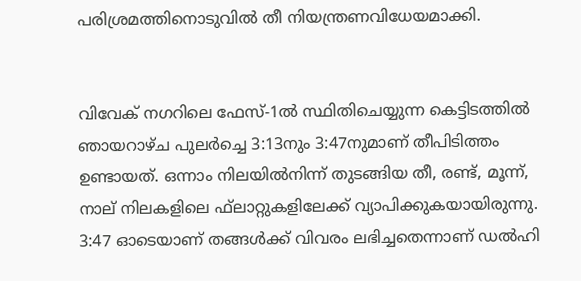പരിശ്രമത്തിനൊടുവില്‍ തീ നിയന്ത്രണവിധേയമാക്കി.


വിവേക് നഗറിലെ ഫേസ്-1ല്‍ സ്ഥിതിചെയ്യുന്ന കെട്ടിടത്തില്‍ ഞായറാഴ്ച പുലര്‍ച്ചെ 3:13നും 3:47നുമാണ് തീപിടിത്തം ഉണ്ടായത്. ഒന്നാം നിലയില്‍നിന്ന് തുടങ്ങിയ തീ, രണ്ട്, മൂന്ന്, നാല് നിലകളിലെ ഫ്‌ലാറ്റുകളിലേക്ക് വ്യാപിക്കുകയായിരുന്നു. 3:47 ഓടെയാണ് തങ്ങള്‍ക്ക് വിവരം ലഭിച്ചതെന്നാണ് ഡല്‍ഹി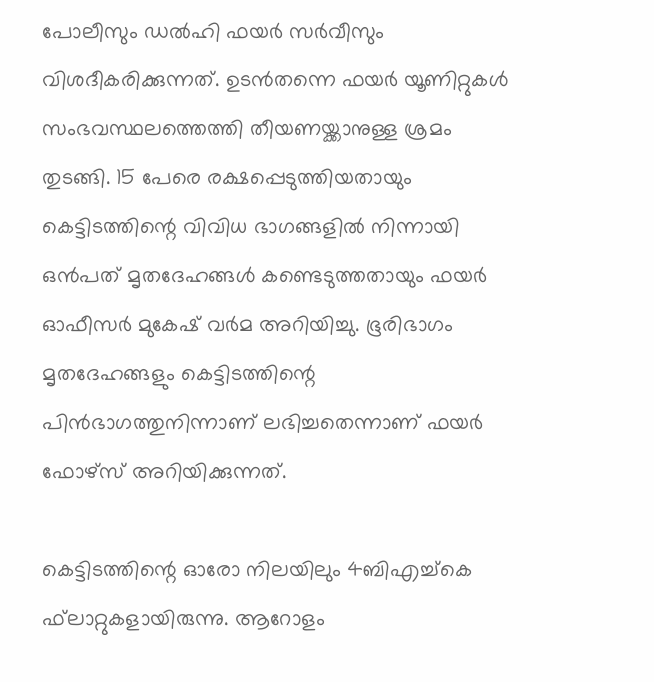പോലീസും ഡല്‍ഹി ഫയര്‍ സര്‍വീസും വിശദീകരിക്കുന്നത്. ഉടന്‍തന്നെ ഫയര്‍ യൂണിറ്റുകള്‍ സംഭവസ്ഥലത്തെത്തി തീയണയ്ക്കാനുള്ള ശ്രമം തുടങ്ങി. 15 പേരെ രക്ഷപ്പെടുത്തിയതായും കെട്ടിടത്തിന്റെ വിവിധ ഭാഗങ്ങളില്‍ നിന്നായി ഒന്‍പത് മൃതദേഹങ്ങള്‍ കണ്ടെടുത്തതായും ഫയര്‍ ഓഫീസര്‍ മുകേഷ് വര്‍മ അറിയിച്ചു. ഭൂരിഭാഗം മൃതദേഹങ്ങളും കെട്ടിടത്തിന്റെ പിന്‍ഭാഗത്തുനിന്നാണ് ലഭിച്ചതെന്നാണ് ഫയര്‍ ഫോഴ്‌സ് അറിയിക്കുന്നത്.

കെട്ടിടത്തിന്റെ ഓരോ നിലയിലും 4ബിഎച്ച്‌കെ ഫ്‌ലാറ്റുകളായിരുന്നു. ആറോളം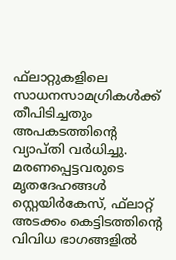ഫ്‌ലാറ്റുകളിലെ സാധനസാമഗ്രികള്‍ക്ക് തീപിടിച്ചതും അപകടത്തിന്റെ വ്യാപ്തി വര്‍ധിച്ചു. മരണപ്പെട്ടവരുടെ മൃതദേഹങ്ങള്‍ സ്റ്റെയിര്‍കേസ്, ഫ്‌ലാറ്റ് അടക്കം കെട്ടിടത്തിന്റെ വിവിധ ഭാഗങ്ങളില്‍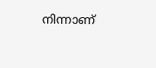നിന്നാണ്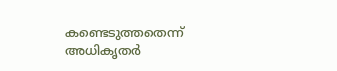കണ്ടെടുത്തതെന്ന് അധികൃതര്‍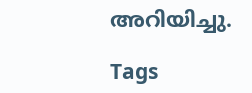അറിയിച്ചു.

Tags